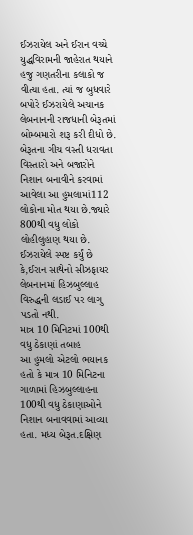ઈઝરાયેલ અને ઈરાન વચ્ચે યુદ્ધવિરામની જાહેરાત થયાને હજુ ગણતરીના કલાકો જ વીત્યા હતા. ત્યાં જ બુધવારે બપોરે ઈઝરાયેલે અચાનક લેબનાનની રાજધાની બેરૂતમાં બોમ્બમારો શરૂ કરી દીધો છે. બેરૂતના ગીચ વસ્તી ધરાવતા વિસ્તારો અને બજારોને નિશાન બનાવીને કરવામાં આવેલા આ હુમલામાં112 લોકોના મોત થયા છે.જ્યારે 800થી વધુ લોકો લોહીલુહાણ થયા છે. ઈઝરાયેલે સ્પષ્ટ કર્યું છે કે,ઈરાન સાથેનો સીઝફાયર લેબનાનમાં હિઝબુલ્લાહ વિરુદ્ધની લડાઈ પર લાગુ પડતો નથી.
માત્ર 10 મિનિટમાં 100થી વધુ ઠેકાણાં તબાહ
આ હુમલો એટલો ભયાનક હતો કે માત્ર 10 મિનિટના ગાળામાં હિઝબુલ્લાહના 100થી વધુ ઠેકાણાઓને નિશાન બનાવવામાં આવ્યા હતા. મધ્ય બેરૂત.દક્ષિણ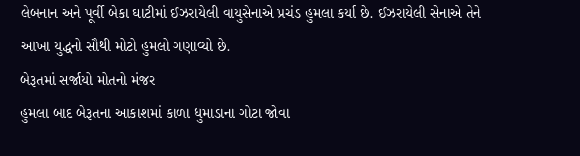લેબનાન અને પૂર્વી બેકા ઘાટીમાં ઈઝરાયેલી વાયુસેનાએ પ્રચંડ હુમલા કર્યા છે. ઈઝરાયેલી સેનાએ તેને આખા યુદ્ધનો સૌથી મોટો હુમલો ગણાવ્યો છે.
બેરૂતમાં સર્જાયો મોતનો મંજર
હુમલા બાદ બેરૂતના આકાશમાં કાળા ધુમાડાના ગોટા જોવા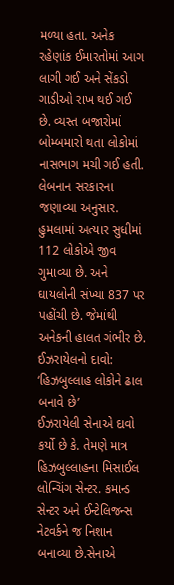મળ્યા હતા. અનેક રહેણાંક ઈમારતોમાં આગ લાગી ગઈ અને સેંકડો ગાડીઓ રાખ થઈ ગઈ છે. વ્યસ્ત બજારોમાં બોમ્બમારો થતા લોકોમાં નાસભાગ મચી ગઈ હતી. લેબનાન સરકારના જણાવ્યા અનુસાર. હુમલામાં અત્યાર સુધીમાં 112 લોકોએ જીવ ગુમાવ્યા છે. અને ઘાયલોની સંખ્યા 837 પર પહોંચી છે. જેમાંથી અનેકની હાલત ગંભીર છે.
ઈઝરાયેલનો દાવો: ‘હિઝબુલ્લાહ લોકોને ઢાલ બનાવે છે’
ઈઝરાયેલી સેનાએ દાવો કર્યો છે કે. તેમણે માત્ર હિઝબુલ્લાહના મિસાઈલ લોન્ચિંગ સેન્ટર. કમાન્ડ સેન્ટર અને ઈન્ટેલિજન્સ નેટવર્કને જ નિશાન બનાવ્યા છે.સેનાએ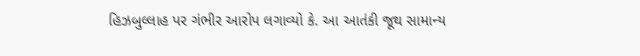હિઝબુલ્લાહ પર ગંભીર આરોપ લગાવ્યો કે. આ આતંકી જૂથ સામાન્ય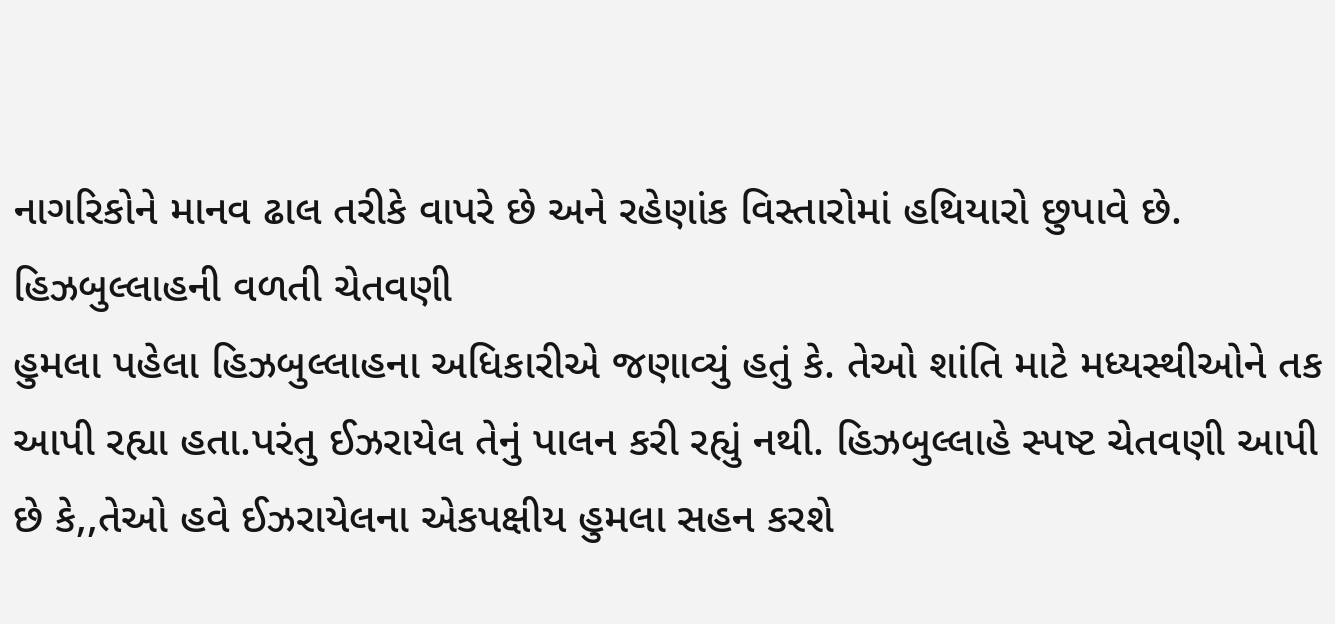નાગરિકોને માનવ ઢાલ તરીકે વાપરે છે અને રહેણાંક વિસ્તારોમાં હથિયારો છુપાવે છે.
હિઝબુલ્લાહની વળતી ચેતવણી
હુમલા પહેલા હિઝબુલ્લાહના અધિકારીએ જણાવ્યું હતું કે. તેઓ શાંતિ માટે મધ્યસ્થીઓને તક આપી રહ્યા હતા.પરંતુ ઈઝરાયેલ તેનું પાલન કરી રહ્યું નથી. હિઝબુલ્લાહે સ્પષ્ટ ચેતવણી આપી છે કે,,તેઓ હવે ઈઝરાયેલના એકપક્ષીય હુમલા સહન કરશે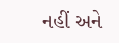નહીં અને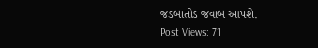જડબાતોડ જવાબ આપશે.
Post Views: 71